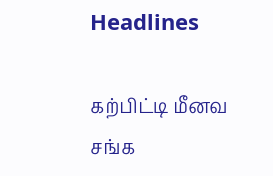Headlines

கற்பிட்டி மீனவ சங்க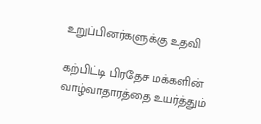உறுப்பினர்களுக்கு உதவி

கற்பிட்டி பிரதேச மக்களின் வாழ்வாதாரத்தை உயர்த்தும்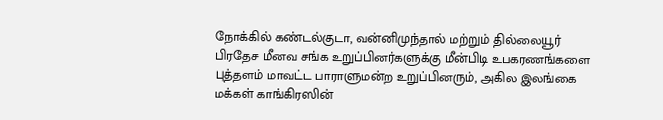நோக்கில் கண்டல்குடா, வன்னிமுந்தால் மற்றும் தில்லையூர் பிரதேச மீனவ சங்க உறுப்பினர்களுக்கு மீன்பிடி உபகரணங்களை புத்தளம் மாவட்ட பாராளுமன்ற உறுப்பினரும், அகில இலங்கை மக்கள் காங்கிரஸின்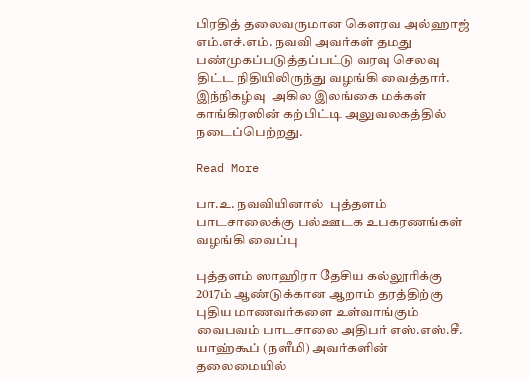பிரதித் தலைவருமான கெளரவ அல்ஹாஜ் எம்.எச்.எம். நவவி அவர்கள் தமது பண்முகப்படுத்தப்பட்டு வரவு செலவு திட்ட நிதியிலிருந்து வழங்கி வைத்தார். இந்நிகழ்வு  அகில இலங்கை மக்கள் காங்கிரஸின் கற்பிட்டி அலுவலகத்தில் நடைப்பெற்றது.

Read More

பா.உ. நவவியினால்  புத்தளம் பாடசாலைக்கு பல்ஊடக உபகரணங்கள் வழங்கி வைப்பு

புத்தளம் ஸாஹிரா தேசிய கல்லூரிக்கு 2017ம் ஆண்டுக்கான ஆறாம் தரத்திற்கு புதிய மாணவர்களை உள்வாங்கும் வைபவம் பாடசாலை அதிபர் எஸ்.எஸ்.சீ. யாஹ்கூப் (நளீமி) அவர்களின் தலைமையில்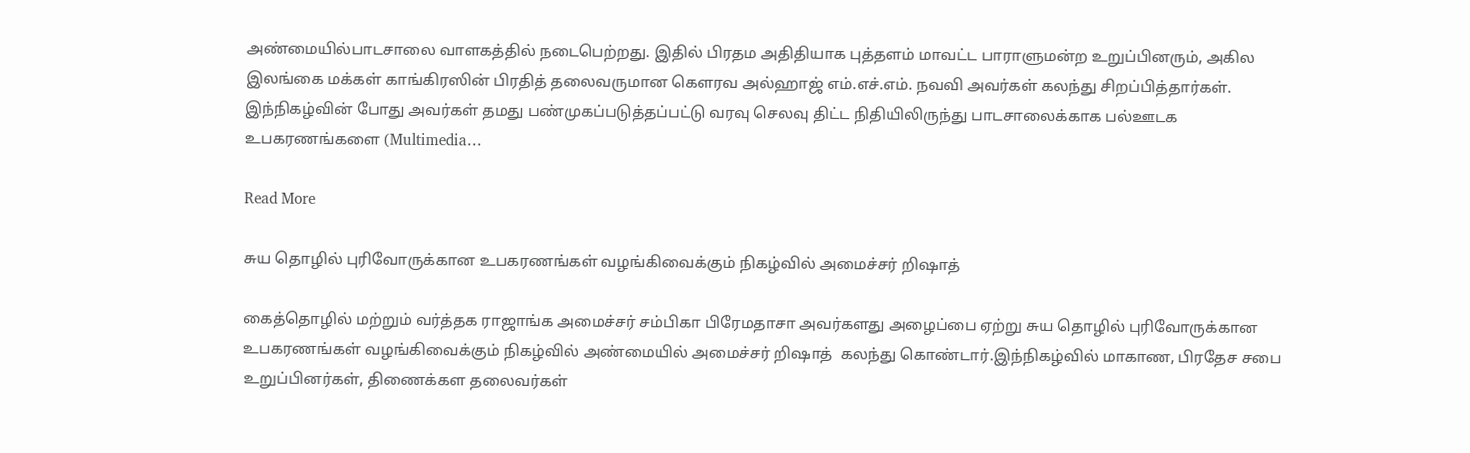அண்மையில்பாடசாலை வாளகத்தில் நடைபெற்றது. இதில் பிரதம அதிதியாக புத்தளம் மாவட்ட பாராளுமன்ற உறுப்பினரும், அகில இலங்கை மக்கள் காங்கிரஸின் பிரதித் தலைவருமான கெளரவ அல்ஹாஜ் எம்.எச்.எம். நவவி அவர்கள் கலந்து சிறப்பித்தார்கள். இந்நிகழ்வின் போது அவர்கள் தமது பண்முகப்படுத்தப்பட்டு வரவு செலவு திட்ட நிதியிலிருந்து பாடசாலைக்காக பல்ஊடக உபகரணங்களை (Multimedia…

Read More

சுய தொழில் புரிவோருக்கான உபகரணங்கள் வழங்கிவைக்கும் நிகழ்வில் அமைச்சர் றிஷாத்

கைத்தொழில் மற்றும் வர்த்தக ராஜாங்க அமைச்சர் சம்பிகா பிரேமதாசா அவர்களது அழைப்பை ஏற்று சுய தொழில் புரிவோருக்கான உபகரணங்கள் வழங்கிவைக்கும் நிகழ்வில் அண்மையில் அமைச்சர் றிஷாத்  கலந்து கொண்டார்.இந்நிகழ்வில் மாகாண, பிரதேச சபை உறுப்பினர்கள், திணைக்கள தலைவர்கள்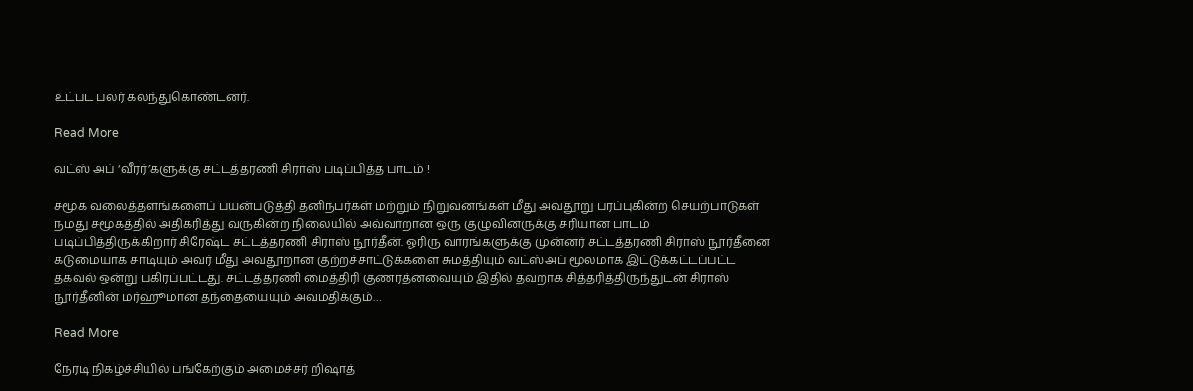உட்பட பலர் கலந்துகொண்டனர்.

Read More

வட்ஸ் அப் ‘வீரர்’களுக்கு சட்டத்தரணி சிராஸ் படிப்பித்த பாடம் !

சமூக வலைத்தளங்களைப் பயன்படுத்தி தனிநபர்கள் மற்றும் நிறுவனங்கள் மீது அவதூறு பரப்புகின்ற செயற்பாடுகள் நமது சமூகத்தில் அதிகரித்து வருகின்ற நிலையில் அவ்வாறான ஒரு குழுவினருக்கு சரியான பாடம் படிப்பித்திருக்கிறார் சிரேஷ்ட சட்டத்தரணி சிராஸ் நூர்தீன். ஓரிரு வாரங்களுக்கு முன்னர் சட்டத்தரணி சிராஸ் நூர்தீனை கடுமையாக சாடியும் அவர் மீது அவதூறான குற்றச்சாட்டுக்களை சுமத்தியும் வட்ஸ்அப் மூலமாக இட்டுக்கட்டப்பட்ட தகவல் ஒன்று பகிரப்பட்டது. சட்டத்தரணி மைத்திரி குணரத்னவையும் இதில் தவறாக சித்தரித்திருந்துடன் சிராஸ் நூர்தீனின் மர்ஹூமான தந்தையையும் அவமதிக்கும்…

Read More

நேரடி நிகழ்ச்சியில் பங்கேற்கும் அமைச்சர் றிஷாத்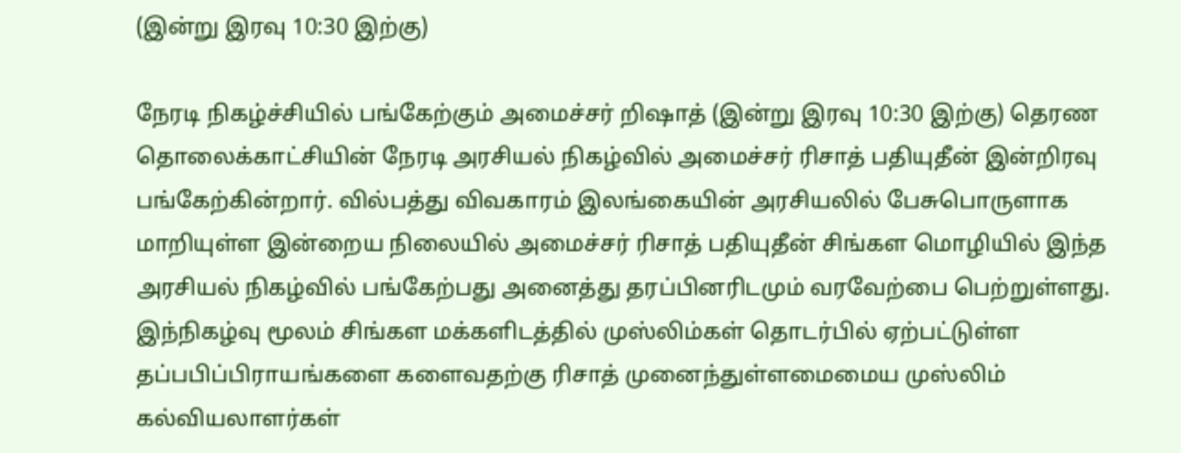(இன்று இரவு 10:30 இற்கு)

நேரடி நிகழ்ச்சியில் பங்கேற்கும் அமைச்சர் றிஷாத் (இன்று இரவு 10:30 இற்கு) தெரண தொலைக்காட்சியின் நேரடி அரசியல் நிகழ்வில் அமைச்சர் ரிசாத் பதியுதீன் இன்றிரவு பங்கேற்கின்றார். வில்பத்து விவகாரம் இலங்கையின் அரசியலில் பேசுபொருளாக மாறியுள்ள இன்றைய நிலையில் அமைச்சர் ரிசாத் பதியுதீன் சிங்கள மொழியில் இந்த அரசியல் நிகழ்வில் பங்கேற்பது அனைத்து தரப்பினரிடமும் வரவேற்பை பெற்றுள்ளது. இந்நிகழ்வு மூலம் சிங்கள மக்களிடத்தில் முஸ்லிம்கள் தொடர்பில் ஏற்பட்டுள்ள தப்பபிப்பிராயங்களை களைவதற்கு ரிசாத் முனைந்துள்ளமைமைய முஸ்லிம் கல்வியலாளர்கள்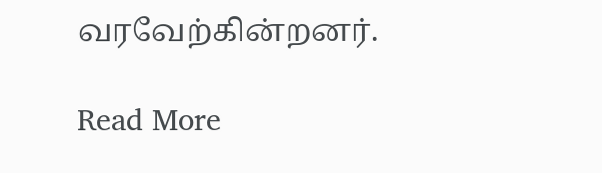வரவேற்கின்றனர்.

Read More